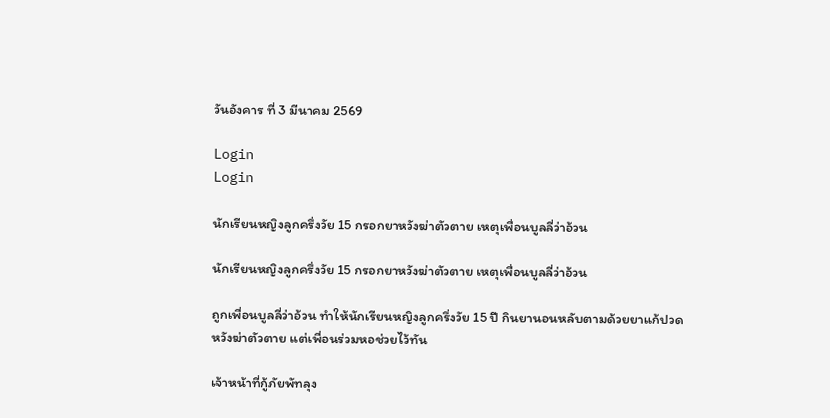วันอังคาร ที่ 3 มีนาคม 2569

Login
Login

นักเรียนหญิงลูกครึ่งวัย 15 กรอกยาหวังฆ่าตัวตาย เหตุเพื่อนบูลลี่ว่าอ้วน

นักเรียนหญิงลูกครึ่งวัย 15 กรอกยาหวังฆ่าตัวตาย เหตุเพื่อนบูลลี่ว่าอ้วน

ถูกเพื่อนบูลลี่ว่าอ้วน ทำให้นักเรียนหญิงลูกครึ่งวัย 15 ปี กินยานอนหลับตามด้วยยาแก้ปวด หวังฆ่าตัวตาย แต่เพื่อนร่วมหอช่วยไว้ทัน

เจ้าหน้าที่กู้ภัยพัทลุง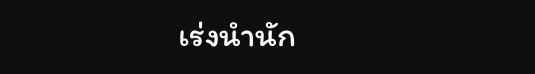เร่งนำนัก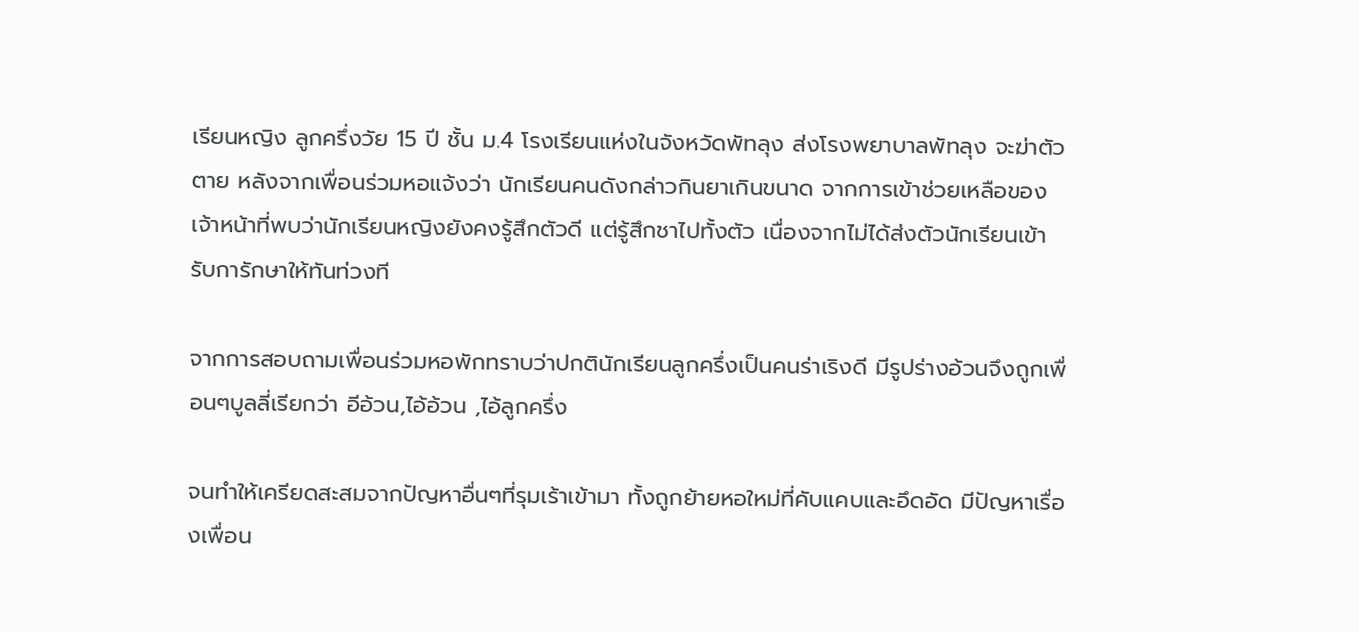เรียนหญิง ลูกครึ่งวัย 15 ปี ชั้น ม.4 โรงเรียนแห่งในจังหวัดพัทลุง ส่งโรงพยาบาลพัทลุง จะฆ่าตัวตาย หลังจากเพื่อนร่วมหอแจ้งว่า นักเรียนคนดังกล่าวกินยาเกินขนาด จากการเข้าช่วยเหลือของเจ้าหน้าที่พบว่านักเรียนหญิงยังคงรู้สึกตัวดี แต่รู้สึกชาไปทั้งตัว เนื่องจากไม่ได้ส่งตัวนักเรียนเข้ารับการักษาให้ทันท่วงที

จากการสอบถามเพื่อนร่วมหอพักทราบว่าปกตินักเรียนลูกครึ่งเป็นคนร่าเริงดี มีรูปร่างอ้วนจึงถูกเพื่อนๆบูลลี่เรียกว่า อีอ้วน,ไอ้อ้วน ,ไอ้ลูกครึ่ง

จนทำให้เครียดสะสมจากปัญหาอื่นๆที่รุมเร้าเข้ามา ทั้งถูกย้ายหอใหม่ที่คับแคบและอึดอัด มีปัญหาเรื่องเพื่อน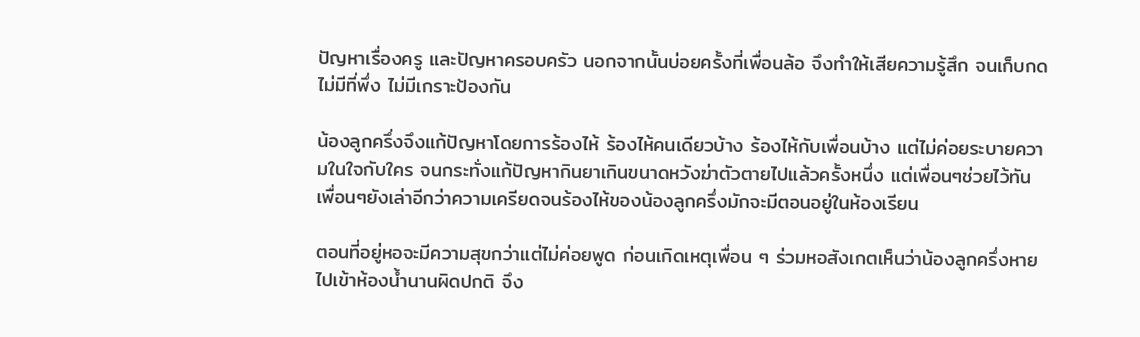ปัญหาเรื่องครู และปัญหาครอบครัว นอกจากนั้นบ่อยครั้งที่เพื่อนล้อ จึงทำให้เสียความรู้สึก จนเก็บกดไม่มีที่พึ่ง ไม่มีเกราะป้องกัน

น้องลูกครึ่งจึงแก้ปัญหาโดยการร้องไห้ ร้องไห้คนเดียวบ้าง ร้องไห้กับเพื่อนบ้าง แต่ไม่ค่อยระบายความในใจกับใคร จนกระทั่งแก้ปัญหากินยาเกินขนาดหวังฆ่าตัวตายไปแล้วครั้งหนึ่ง แต่เพื่อนๆช่วยไว้ทัน เพื่อนๆยังเล่าอีกว่าความเครียดจนร้องไห้ของน้องลูกครึ่งมักจะมีตอนอยู่ในห้องเรียน

ตอนที่อยู่หอจะมีความสุขกว่าแต่ไม่ค่อยพูด ก่อนเกิดเหตุเพื่อน ๆ ร่วมหอสังเกตเห็นว่าน้องลูกครึ่งหายไปเข้าห้องน้ำนานผิดปกติ จึง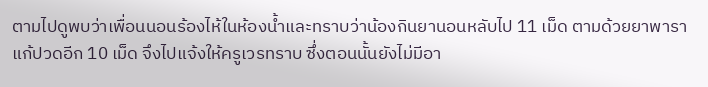ตามไปดูพบว่าเพื่อนนอนร้องไห้ในห้องน้ำและทราบว่าน้องกินยานอนหลับไป 11 เม็ด ตามด้วยยาพาราแก้ปวดอีก 10 เม็ด จึงไปแจ้งให้ครูเวรทราบ ซึ่งตอนนั้นยังไม่มีอา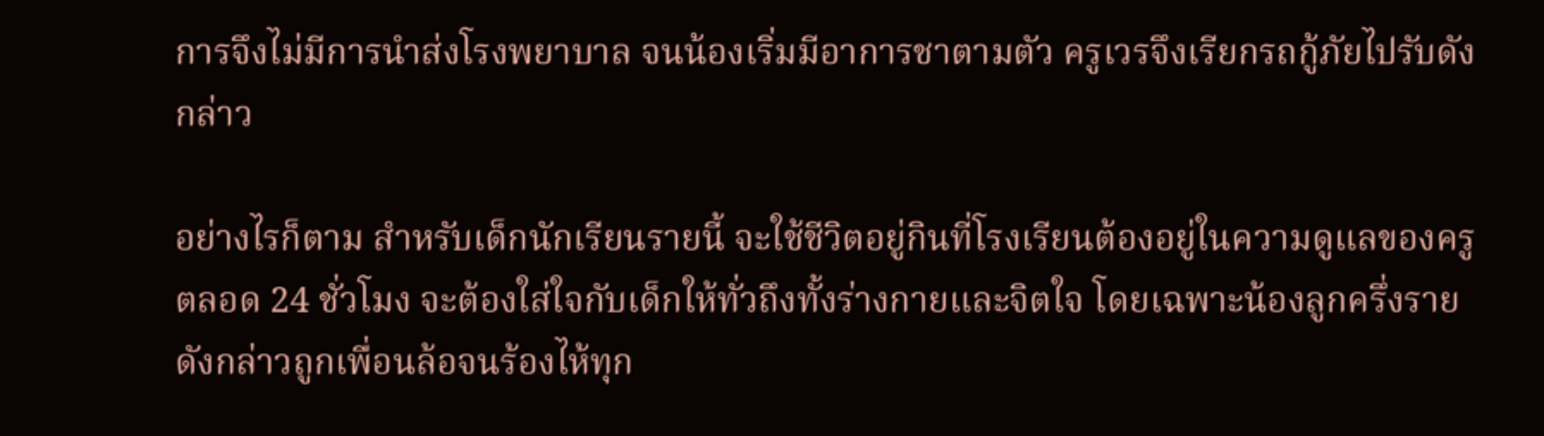การจึงไม่มีการนำส่งโรงพยาบาล จนน้องเริ่มมีอาการชาตามตัว ครูเวรจึงเรียกรถกู้ภัยไปรับดังกล่าว

อย่างไรก็ตาม สำหรับเด็กนักเรียนรายนี้ จะใช้ชีวิตอยู่กินที่โรงเรียนต้องอยู่ในความดูแลของครูตลอด 24 ชั่วโมง จะต้องใส่ใจกับเด็กให้ทั่วถึงทั้งร่างกายและจิตใจ โดยเฉพาะน้องลูกครึ่งรายดังกล่าวถูกเพื่อนล้อจนร้องไห้ทุก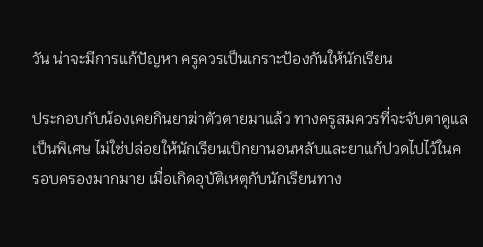วัน น่าจะมีการแก้ปัญหา ครูควรเป็นเกราะป้องกันให้นักเรียน

ประกอบกับน้องเคยกินยาฆ่าตัวตายมาแล้ว ทางครูสมควรที่จะจับตาดูแลเป็นพิเศษ ไม่ใช่ปล่อยให้นักเรียนเบิกยานอนหลับและยาแก้ปวดไปไว้ในครอบครองมากมาย เมื่อเกิดอุบัติเหตุกับนักเรียนทาง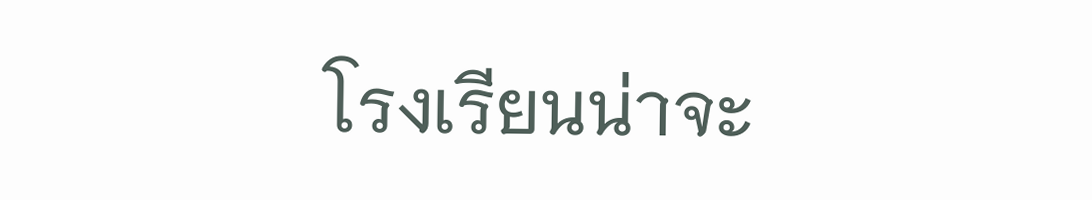โรงเรียนน่าจะ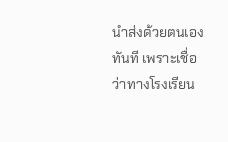นำส่งด้วยตนเองทันที เพราะเชื่อว่าทางโรงเรียน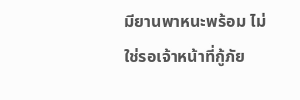มียานพาหนะพร้อม ไม่ใช่รอเจ้าหน้าที่กู้ภัย